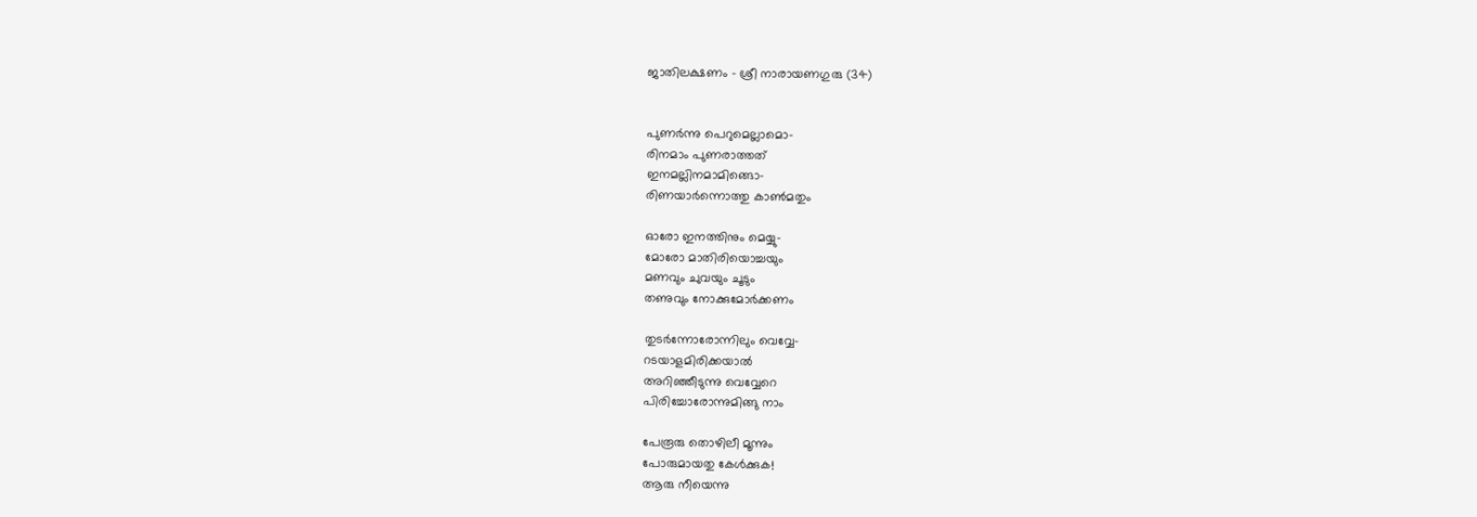ജാതിലക്ഷണം – ശ്രീ നാരായണഗുരു (34)


പുണര്‍ന്നു പെറുമെല്ലാമൊ-
രിനമ‍ാം പുണരാത്തത്
ഇനമല്ലിനമാമിങ്ങൊ-
രിണയാര്‍ന്നൊത്തു കാണ്‍മതും

ഓരോ ഇനത്തിനും മെയ്യു-
മോരോ മാതിരിയൊച്ചയും
മണവും ചുവയും ചൂടും
തണുവും നോക്കുമോര്‍ക്കണം

തുടര്‍ന്നോരോന്നിലും വെവ്വേ-
റടയാളമിരിക്കയാല്‍
അറിഞ്ഞീടുന്നു വെവ്വേറെ
പിരിച്ചോരോന്നുമിങ്ങു ന‍ാം

പേരൂരു തൊഴിലീ മൂന്നും
പോരുമായതു കേള്‍ക്കുക!
ആരു നീയെന്നു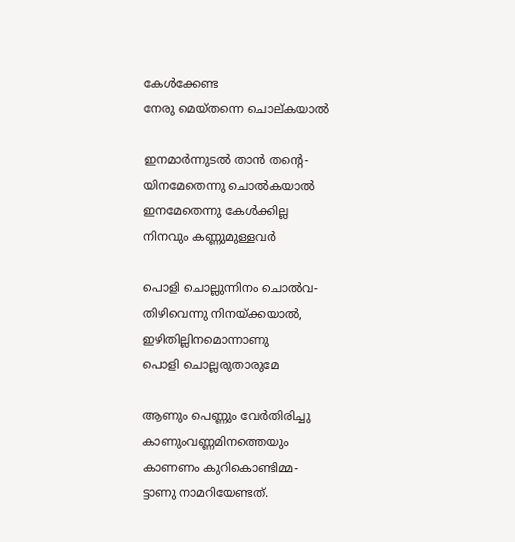കേള്‍ക്കേണ്ട
നേരു മെയ്‌തന്നെ ചൊല്കയാല്‍

ഇനമാര്‍ന്നുടല്‍ താന്‍ തന്റെ-
യിനമേതെന്നു ചൊല്‍കയാല്‍
ഇനമേതെന്നു കേള്‍ക്കില്ല
നിനവും കണ്ണുമുള്ളവര്‍

പൊളി ചൊല്ലുന്നിനം ചൊല്‍വ-
തിഴിവെന്നു നിനയ്ക്കയാല്‍,
ഇഴിതില്ലിനമൊന്നാണു
പൊളി ചൊല്ലരുതാരുമേ

ആണും പെണ്ണും വേര്‍തിരിച്ചു
കാണുംവണ്ണമിനത്തെയും
കാണണം കുറികൊണ്ടിമ്മ-
ട്ടാണു നാമറിയേണ്ടത്.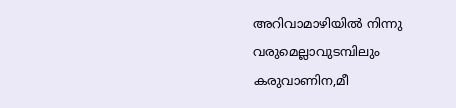അറിവാമാഴിയില്‍ നിന്നു
വരുമെല്ലാവുടമ്പിലും
കരുവാണിന,മീ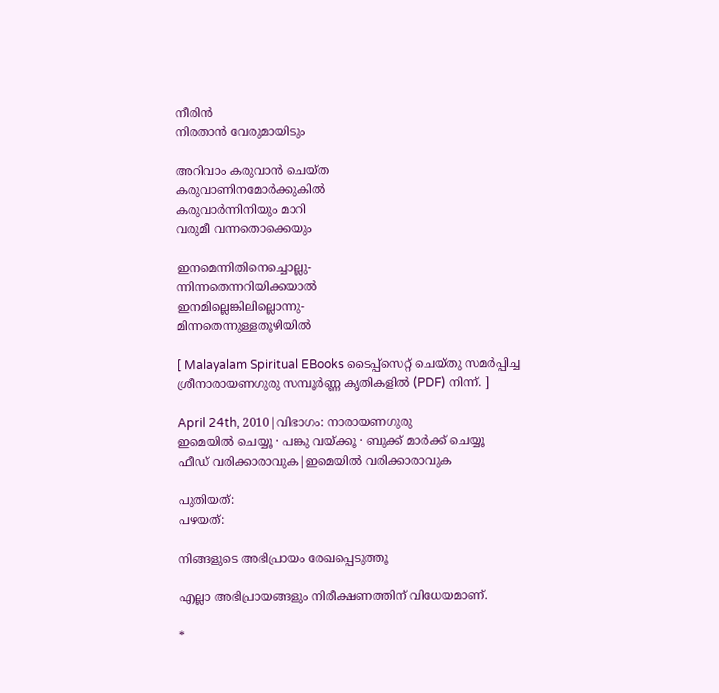നീരിന്‍
നിരതാന്‍ വേരുമായിടും

അറിവ‍ാം കരുവാന്‍ ചെയ്ത
കരുവാണിനമോര്‍ക്കുകില്‍
കരുവാര്‍ന്നിനിയും മാറി
വരുമീ വന്നതൊക്കെയും

ഇനമെന്നിതിനെച്ചൊല്ലു-
ന്നിന്നതെന്നറിയിക്കയാല്‍
ഇനമില്ലെങ്കിലില്ലൊന്നു-
മിന്നതെന്നുള്ളതൂഴിയില്‍

[ Malayalam Spiritual EBooks ടൈപ്പ്സെറ്റ് ചെയ്തു സമര്‍പ്പിച്ച ശ്രീനാരായണഗുരു സമ്പൂര്‍ണ്ണ കൃതികളില്‍ (PDF) നിന്ന്. ]

April 24th, 2010|വിഭാഗം: നാരായണഗുരു
ഇമെയില്‍ ചെയ്യൂ · പങ്കു വയ്ക്കൂ · ബുക്ക് മാര്‍ക്ക് ചെയ്യൂ
ഫീഡ് വരിക്കാരാവുക|ഇമെയില്‍ വരിക്കാരാവുക

പുതിയത്:
പഴയത്:

നിങ്ങളുടെ അഭിപ്രായം രേഖപ്പെടുത്തൂ

എല്ലാ അഭിപ്രായങ്ങളും നിരീക്ഷണത്തിന് വിധേയമാണ്.

*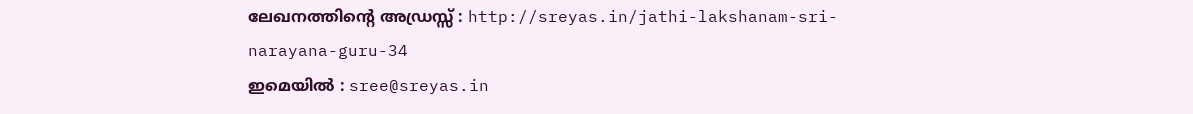ലേഖനത്തിന്‍റെ അഡ്രസ്സ് : http://sreyas.in/jathi-lakshanam-sri-narayana-guru-34
ഇമെയില്‍ : sree@sreyas.in